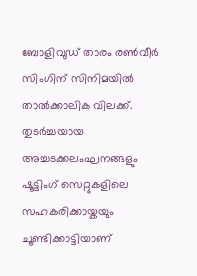ബോളിവുഡ് താരം രൺവീർ സിംഗിന് സിനിമയിൽ താൽക്കാലിക വിലക്ക്. തുടർച്ചയായ അച്ചടക്കലംഘനങ്ങളും ഷൂട്ടിംഗ് സെറ്റുകളിലെ സഹകരിക്കായ്കയും ചൂണ്ടിക്കാട്ടിയാണ്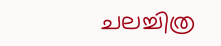ചലച്ചിത്ര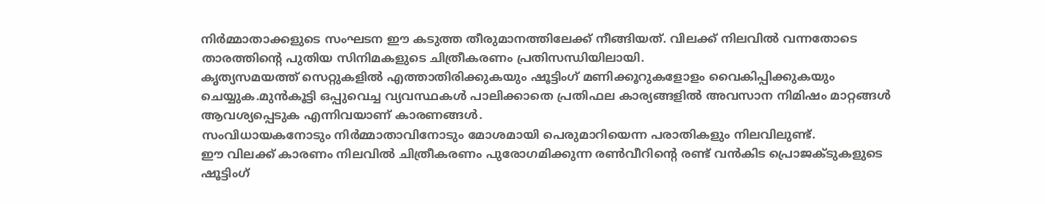നിർമ്മാതാക്കളുടെ സംഘടന ഈ കടുത്ത തീരുമാനത്തിലേക്ക് നീങ്ങിയത്. വിലക്ക് നിലവിൽ വന്നതോടെ താരത്തിന്റെ പുതിയ സിനിമകളുടെ ചിത്രീകരണം പ്രതിസന്ധിയിലായി.
കൃത്യസമയത്ത് സെറ്റുകളിൽ എത്താതിരിക്കുകയും ഷൂട്ടിംഗ് മണിക്കൂറുകളോളം വൈകിപ്പിക്കുകയും ചെയ്യുക.മുൻകൂട്ടി ഒപ്പുവെച്ച വ്യവസ്ഥകൾ പാലിക്കാതെ പ്രതിഫല കാര്യങ്ങളിൽ അവസാന നിമിഷം മാറ്റങ്ങൾ ആവശ്യപ്പെടുക എന്നിവയാണ് കാരണങ്ങൾ.
സംവിധായകനോടും നിർമ്മാതാവിനോടും മോശമായി പെരുമാറിയെന്ന പരാതികളും നിലവിലുണ്ട്.
ഈ വിലക്ക് കാരണം നിലവിൽ ചിത്രീകരണം പുരോഗമിക്കുന്ന രൺവീറിന്റെ രണ്ട് വൻകിട പ്രൊജക്ടുകളുടെ ഷൂട്ടിംഗ്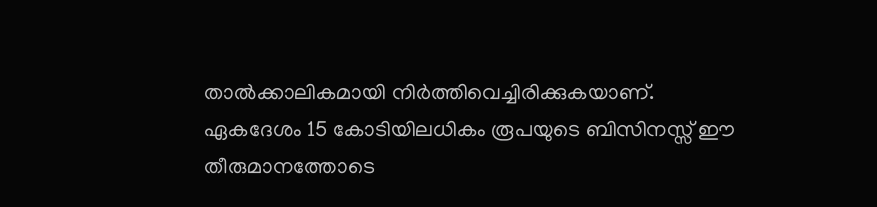താൽക്കാലികമായി നിർത്തിവെച്ചിരിക്കുകയാണ്. ഏകദേശം 15 കോടിയിലധികം രൂപയുടെ ബിസിനസ്സ് ഈ തീരുമാനത്തോടെ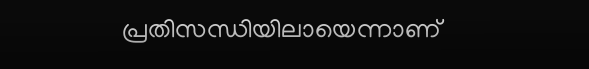പ്രതിസന്ധിയിലായെന്നാണ്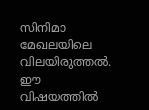സിനിമാ മേഖലയിലെ വിലയിരുത്തൽ.
ഈ വിഷയത്തിൽ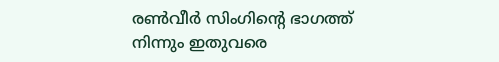രൺവീർ സിംഗിന്റെ ഭാഗത്ത് നിന്നും ഇതുവരെ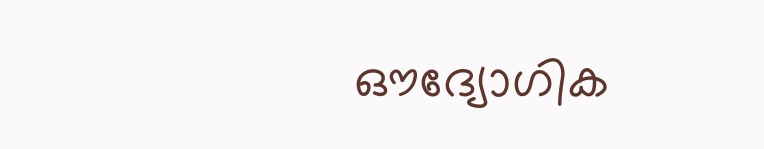ഔദ്യോഗിക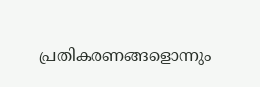പ്രതികരണങ്ങളൊന്നും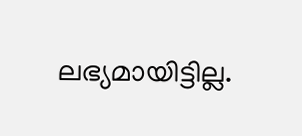ലഭ്യമായിട്ടില്ല.